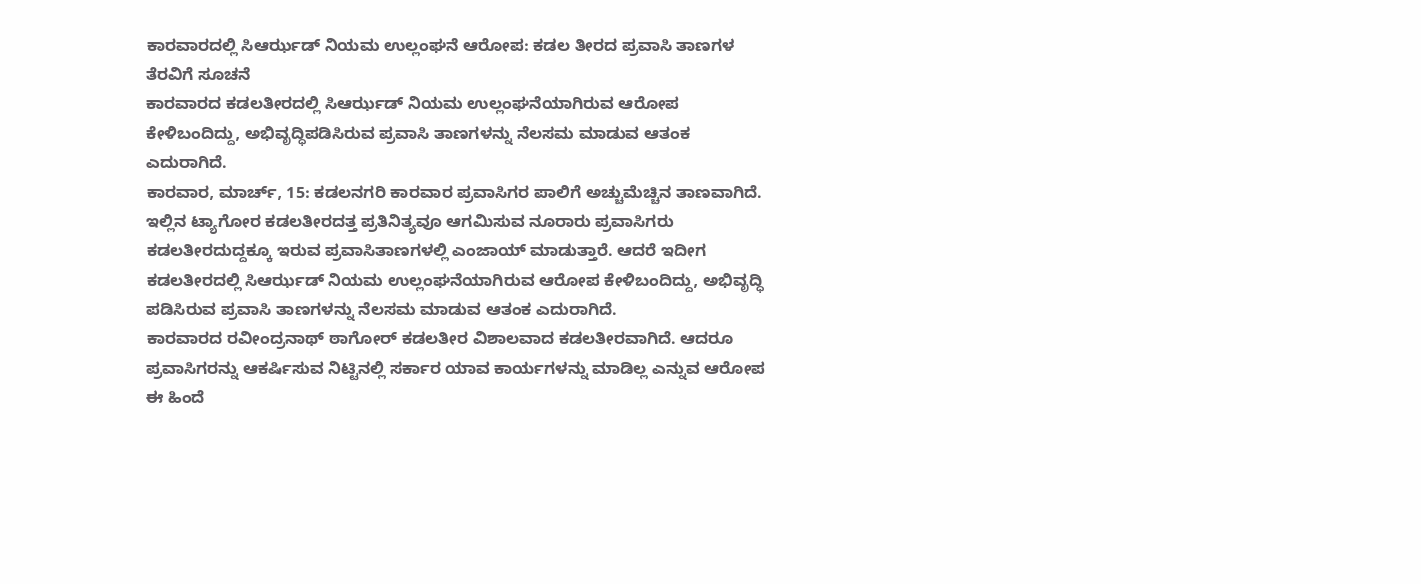ಕಾರವಾರದಲ್ಲಿ ಸಿಆರ್ಝಡ್ ನಿಯಮ ಉಲ್ಲಂಘನೆ ಆರೋಪ: ಕಡಲ ತೀರದ ಪ್ರವಾಸಿ ತಾಣಗಳ ತೆರವಿಗೆ ಸೂಚನೆ
ಕಾರವಾರದ ಕಡಲತೀರದಲ್ಲಿ ಸಿಆರ್ಝಡ್ ನಿಯಮ ಉಲ್ಲಂಘನೆಯಾಗಿರುವ ಆರೋಪ ಕೇಳಿಬಂದಿದ್ದು, ಅಭಿವೃದ್ಧಿಪಡಿಸಿರುವ ಪ್ರವಾಸಿ ತಾಣಗಳನ್ನು ನೆಲಸಮ ಮಾಡುವ ಆತಂಕ ಎದುರಾಗಿದೆ.
ಕಾರವಾರ, ಮಾರ್ಚ್, 15: ಕಡಲನಗರಿ ಕಾರವಾರ ಪ್ರವಾಸಿಗರ ಪಾಲಿಗೆ ಅಚ್ಚುಮೆಚ್ಚಿನ ತಾಣವಾಗಿದೆ. ಇಲ್ಲಿನ ಟ್ಯಾಗೋರ ಕಡಲತೀರದತ್ತ ಪ್ರತಿನಿತ್ಯವೂ ಆಗಮಿಸುವ ನೂರಾರು ಪ್ರವಾಸಿಗರು ಕಡಲತೀರದುದ್ದಕ್ಕೂ ಇರುವ ಪ್ರವಾಸಿತಾಣಗಳಲ್ಲಿ ಎಂಜಾಯ್ ಮಾಡುತ್ತಾರೆ. ಆದರೆ ಇದೀಗ ಕಡಲತೀರದಲ್ಲಿ ಸಿಆರ್ಝಡ್ ನಿಯಮ ಉಲ್ಲಂಘನೆಯಾಗಿರುವ ಆರೋಪ ಕೇಳಿಬಂದಿದ್ದು, ಅಭಿವೃದ್ಧಿ ಪಡಿಸಿರುವ ಪ್ರವಾಸಿ ತಾಣಗಳನ್ನು ನೆಲಸಮ ಮಾಡುವ ಆತಂಕ ಎದುರಾಗಿದೆ.
ಕಾರವಾರದ ರವೀಂದ್ರನಾಥ್ ಠಾಗೋರ್ ಕಡಲತೀರ ವಿಶಾಲವಾದ ಕಡಲತೀರವಾಗಿದೆ. ಆದರೂ ಪ್ರವಾಸಿಗರನ್ನು ಆಕರ್ಷಿಸುವ ನಿಟ್ಟಿನಲ್ಲಿ ಸರ್ಕಾರ ಯಾವ ಕಾರ್ಯಗಳನ್ನು ಮಾಡಿಲ್ಲ ಎನ್ನುವ ಆರೋಪ ಈ ಹಿಂದೆ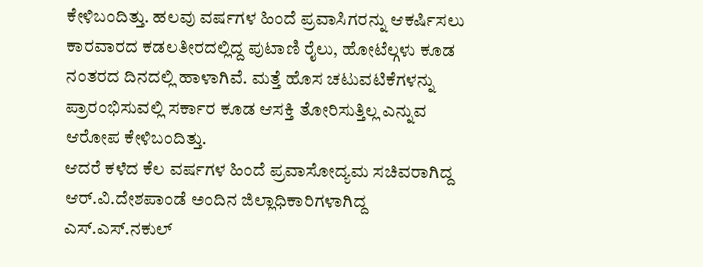ಕೇಳಿಬಂದಿತ್ತು. ಹಲವು ವರ್ಷಗಳ ಹಿಂದೆ ಪ್ರವಾಸಿಗರನ್ನು ಆಕರ್ಷಿಸಲು ಕಾರವಾರದ ಕಡಲತೀರದಲ್ಲಿದ್ದ ಪುಟಾಣಿ ರೈಲು, ಹೋಟೆಲ್ಗಳು ಕೂಡ ನಂತರದ ದಿನದಲ್ಲಿ ಹಾಳಾಗಿವೆ. ಮತ್ತೆ ಹೊಸ ಚಟುವಟಿಕೆಗಳನ್ನು ಪ್ರಾರಂಭಿಸುವಲ್ಲಿ ಸರ್ಕಾರ ಕೂಡ ಆಸಕ್ತಿ ತೋರಿಸುತ್ತಿಲ್ಲ ಎನ್ನುವ ಆರೋಪ ಕೇಳಿಬಂದಿತ್ತು.
ಆದರೆ ಕಳೆದ ಕೆಲ ವರ್ಷಗಳ ಹಿಂದೆ ಪ್ರವಾಸೋದ್ಯಮ ಸಚಿವರಾಗಿದ್ದ ಆರ್.ವಿ.ದೇಶಪಾಂಡೆ ಅಂದಿನ ಜಿಲ್ಲಾಧಿಕಾರಿಗಳಾಗಿದ್ದ ಎಸ್.ಎಸ್.ನಕುಲ್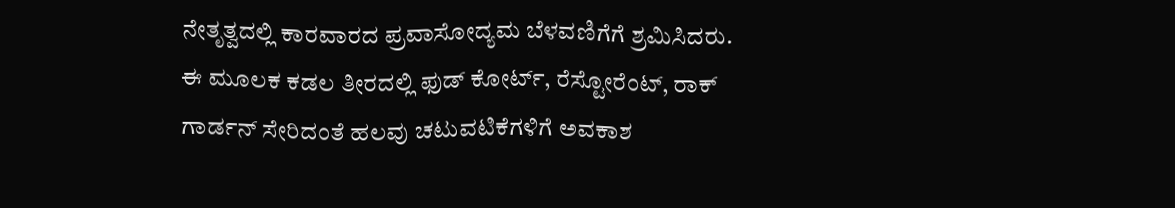ನೇತೃತ್ವದಲ್ಲಿ ಕಾರವಾರದ ಪ್ರವಾಸೋದ್ಯಮ ಬೆಳವಣಿಗೆಗೆ ಶ್ರಮಿಸಿದರು. ಈ ಮೂಲಕ ಕಡಲ ತೀರದಲ್ಲಿ ಫುಡ್ ಕೋರ್ಟ್, ರೆಸ್ಟೋರೆಂಟ್, ರಾಕ್ ಗಾರ್ಡನ್ ಸೇರಿದಂತೆ ಹಲವು ಚಟುವಟಿಕೆಗಳಿಗೆ ಅವಕಾಶ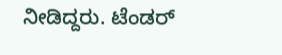ನೀಡಿದ್ದರು. ಟೆಂಡರ್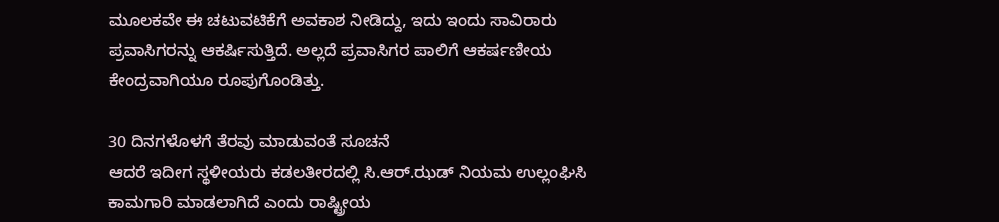ಮೂಲಕವೇ ಈ ಚಟುವಟಿಕೆಗೆ ಅವಕಾಶ ನೀಡಿದ್ದು, ಇದು ಇಂದು ಸಾವಿರಾರು ಪ್ರವಾಸಿಗರನ್ನು ಆಕರ್ಷಿಸುತ್ತಿದೆ. ಅಲ್ಲದೆ ಪ್ರವಾಸಿಗರ ಪಾಲಿಗೆ ಆಕರ್ಷಣೀಯ ಕೇಂದ್ರವಾಗಿಯೂ ರೂಪುಗೊಂಡಿತ್ತು.

30 ದಿನಗಳೊಳಗೆ ತೆರವು ಮಾಡುವಂತೆ ಸೂಚನೆ
ಆದರೆ ಇದೀಗ ಸ್ಥಳೀಯರು ಕಡಲತೀರದಲ್ಲಿ ಸಿ.ಆರ್.ಝಡ್ ನಿಯಮ ಉಲ್ಲಂಘಿಸಿ ಕಾಮಗಾರಿ ಮಾಡಲಾಗಿದೆ ಎಂದು ರಾಷ್ಟ್ರೀಯ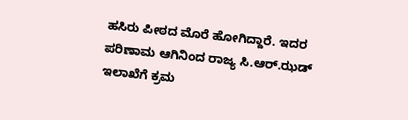ಹಸಿರು ಪೀಠದ ಮೊರೆ ಹೋಗಿದ್ದಾರೆ. ಇದರ ಪರಿಣಾಮ ಆಗಿನಿಂದ ರಾಜ್ಯ ಸಿ.ಆರ್.ಝಡ್ ಇಲಾಖೆಗೆ ಕ್ರಮ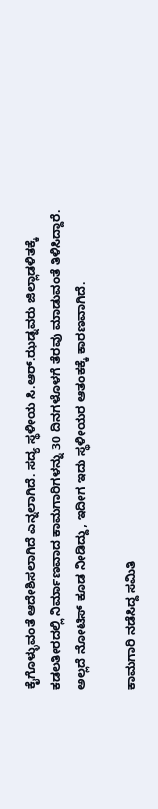ಕೈಗೊಳ್ಳುವಂತೆ ಆದೇಶಿಸಲಾಗಿದೆ ಎನ್ನಲಾಗಿದೆ. ಸದ್ಯ ಸ್ಥಳೀಯ ಸಿ.ಆರ್.ಝಡ್ನವರು ಜಿಲ್ಲಾಡಳಿತಕ್ಕೆ ಕಡಲತೀರದಲ್ಲಿ ನಿರ್ಮಾಣವಾದ ಕಾಮಗಾರಿಗಳನ್ನು 30 ದಿನಗಳೊಳಗೆ ತೆರವು ಮಾಡುವಂತೆ ತಿಳಿಸಿದ್ದಾರೆ. ಅಲ್ಲದೆ ನೋಟಿಸ್ ಕೂಡ ನೀಡಿದ್ದು, ಇದೀಗ ಇದು ಸ್ಥಳೀಯರ ಆತಂಕಕ್ಕೆ ಕಾರಣವಾಗಿದೆ.

ಕಾಮಗಾರಿ ನಡೆಸಿದ್ದ ಸಮಿತಿ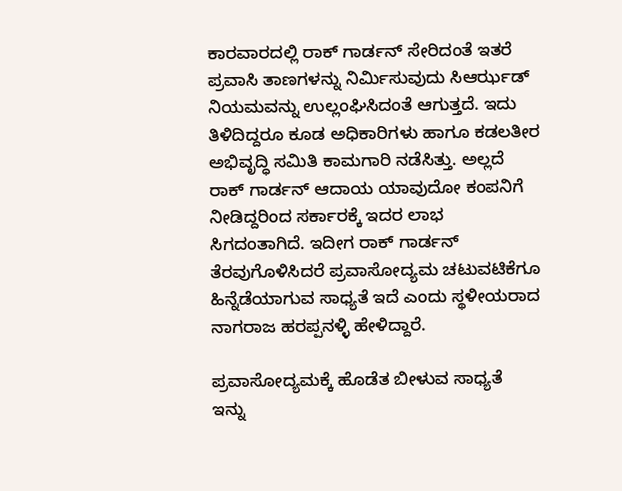ಕಾರವಾರದಲ್ಲಿ ರಾಕ್ ಗಾರ್ಡನ್ ಸೇರಿದಂತೆ ಇತರೆ ಪ್ರವಾಸಿ ತಾಣಗಳನ್ನು ನಿರ್ಮಿಸುವುದು ಸಿಆರ್ಝಡ್ ನಿಯಮವನ್ನು ಉಲ್ಲಂಘಿಸಿದಂತೆ ಆಗುತ್ತದೆ. ಇದು ತಿಳಿದಿದ್ದರೂ ಕೂಡ ಅಧಿಕಾರಿಗಳು ಹಾಗೂ ಕಡಲತೀರ ಅಭಿವೃದ್ಧಿ ಸಮಿತಿ ಕಾಮಗಾರಿ ನಡೆಸಿತ್ತು. ಅಲ್ಲದೆ ರಾಕ್ ಗಾರ್ಡನ್ ಆದಾಯ ಯಾವುದೋ ಕಂಪನಿಗೆ ನೀಡಿದ್ದರಿಂದ ಸರ್ಕಾರಕ್ಕೆ ಇದರ ಲಾಭ ಸಿಗದಂತಾಗಿದೆ. ಇದೀಗ ರಾಕ್ ಗಾರ್ಡನ್ ತೆರವುಗೊಳಿಸಿದರೆ ಪ್ರವಾಸೋದ್ಯಮ ಚಟುವಟಿಕೆಗೂ ಹಿನ್ನೆಡೆಯಾಗುವ ಸಾಧ್ಯತೆ ಇದೆ ಎಂದು ಸ್ಥಳೀಯರಾದ ನಾಗರಾಜ ಹರಪ್ಪನಳ್ಳಿ ಹೇಳಿದ್ದಾರೆ.

ಪ್ರವಾಸೋದ್ಯಮಕ್ಕೆ ಹೊಡೆತ ಬೀಳುವ ಸಾಧ್ಯತೆ
ಇನ್ನು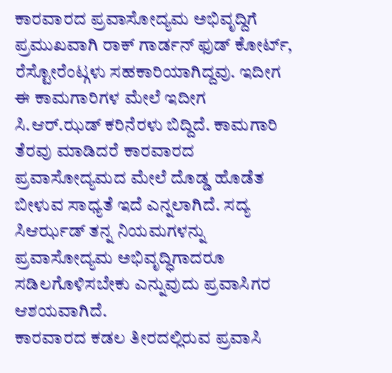ಕಾರವಾರದ ಪ್ರವಾಸೋದ್ಯಮ ಅಭಿವೃದ್ದಿಗೆ ಪ್ರಮುಖವಾಗಿ ರಾಕ್ ಗಾರ್ಡನ್ ಫುಡ್ ಕೋರ್ಟ್, ರೆಸ್ಟೋರೆಂಟ್ಗಳು ಸಹಕಾರಿಯಾಗಿದ್ದವು. ಇದೀಗ ಈ ಕಾಮಗಾರಿಗಳ ಮೇಲೆ ಇದೀಗ ಸಿ.ಆರ್.ಝಡ್ ಕರಿನೆರಳು ಬಿದ್ದಿದೆ. ಕಾಮಗಾರಿ ತೆರವು ಮಾಡಿದರೆ ಕಾರವಾರದ ಪ್ರವಾಸೋದ್ಯಮದ ಮೇಲೆ ದೊಡ್ಡ ಹೊಡೆತ ಬೀಳುವ ಸಾಧ್ಯತೆ ಇದೆ ಎನ್ನಲಾಗಿದೆ. ಸದ್ಯ ಸಿಆರ್ಝಡ್ ತನ್ನ ನಿಯಮಗಳನ್ನು ಪ್ರವಾಸೋದ್ಯಮ ಅಭಿವೃದ್ಧಿಗಾದರೂ ಸಡಿಲಗೊಳಿಸಬೇಕು ಎನ್ನುವುದು ಪ್ರವಾಸಿಗರ ಆಶಯವಾಗಿದೆ.
ಕಾರವಾರದ ಕಡಲ ತೀರದಲ್ಲಿರುವ ಪ್ರವಾಸಿ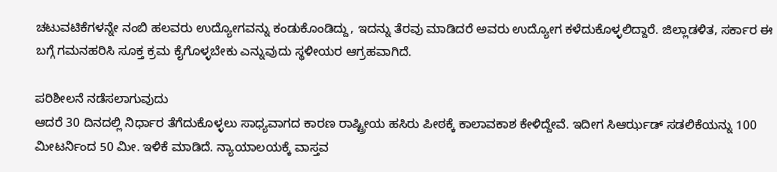ಚಟುವಟಿಕೆಗಳನ್ನೇ ನಂಬಿ ಹಲವರು ಉದ್ಯೋಗವನ್ನು ಕಂಡುಕೊಂಡಿದ್ದು, ಇದನ್ನು ತೆರವು ಮಾಡಿದರೆ ಅವರು ಉದ್ಯೋಗ ಕಳೆದುಕೊಳ್ಳಲಿದ್ದಾರೆ. ಜಿಲ್ಲಾಡಳಿತ, ಸರ್ಕಾರ ಈ ಬಗ್ಗೆ ಗಮನಹರಿಸಿ ಸೂಕ್ತ ಕ್ರಮ ಕೈಗೊಳ್ಳಬೇಕು ಎನ್ನುವುದು ಸ್ಥಳೀಯರ ಆಗ್ರಹವಾಗಿದೆ.

ಪರಿಶೀಲನೆ ನಡೆಸಲಾಗುವುದು
ಆದರೆ 30 ದಿನದಲ್ಲಿ ನಿರ್ಧಾರ ತೆಗೆದುಕೊಳ್ಳಲು ಸಾಧ್ಯವಾಗದ ಕಾರಣ ರಾಷ್ಟ್ರೀಯ ಹಸಿರು ಪೀಠಕ್ಕೆ ಕಾಲಾವಕಾಶ ಕೇಳಿದ್ದೇವೆ. ಇದೀಗ ಸಿಆರ್ಝಡ್ ಸಡಲಿಕೆಯನ್ನು 100 ಮೀಟರ್ನಿಂದ 50 ಮೀ. ಇಳಿಕೆ ಮಾಡಿದೆ. ನ್ಯಾಯಾಲಯಕ್ಕೆ ವಾಸ್ತವ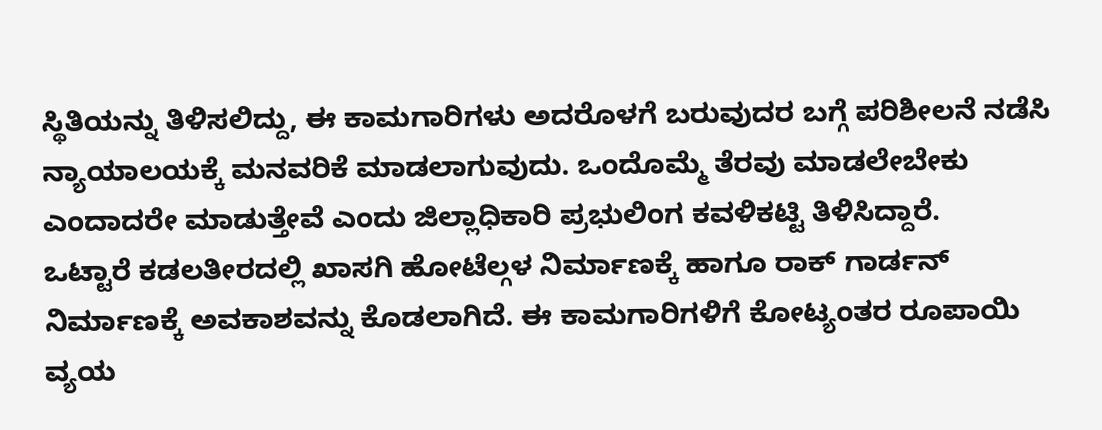ಸ್ಥಿತಿಯನ್ನು ತಿಳಿಸಲಿದ್ದು, ಈ ಕಾಮಗಾರಿಗಳು ಅದರೊಳಗೆ ಬರುವುದರ ಬಗ್ಗೆ ಪರಿಶೀಲನೆ ನಡೆಸಿ ನ್ಯಾಯಾಲಯಕ್ಕೆ ಮನವರಿಕೆ ಮಾಡಲಾಗುವುದು. ಒಂದೊಮ್ಮೆ ತೆರವು ಮಾಡಲೇಬೇಕು ಎಂದಾದರೇ ಮಾಡುತ್ತೇವೆ ಎಂದು ಜಿಲ್ಲಾಧಿಕಾರಿ ಪ್ರಭುಲಿಂಗ ಕವಳಿಕಟ್ಟಿ ತಿಳಿಸಿದ್ದಾರೆ.
ಒಟ್ಟಾರೆ ಕಡಲತೀರದಲ್ಲಿ ಖಾಸಗಿ ಹೋಟೆಲ್ಗಳ ನಿರ್ಮಾಣಕ್ಕೆ ಹಾಗೂ ರಾಕ್ ಗಾರ್ಡನ್ ನಿರ್ಮಾಣಕ್ಕೆ ಅವಕಾಶವನ್ನು ಕೊಡಲಾಗಿದೆ. ಈ ಕಾಮಗಾರಿಗಳಿಗೆ ಕೋಟ್ಯಂತರ ರೂಪಾಯಿ ವ್ಯಯ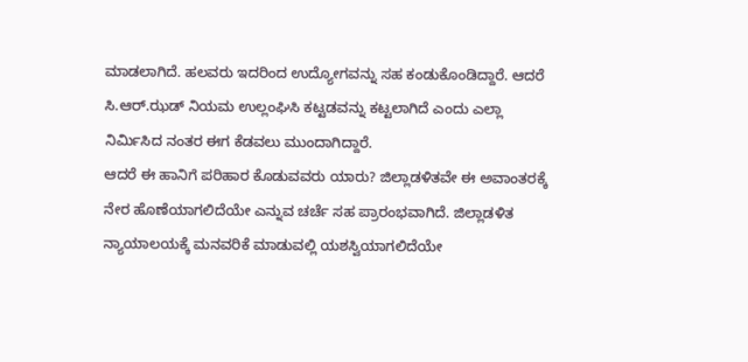ಮಾಡಲಾಗಿದೆ. ಹಲವರು ಇದರಿಂದ ಉದ್ಯೋಗವನ್ನು ಸಹ ಕಂಡುಕೊಂಡಿದ್ದಾರೆ. ಆದರೆ ಸಿ.ಆರ್.ಝಡ್ ನಿಯಮ ಉಲ್ಲಂಘಿಸಿ ಕಟ್ಟಡವನ್ನು ಕಟ್ಟಲಾಗಿದೆ ಎಂದು ಎಲ್ಲಾ ನಿರ್ಮಿಸಿದ ನಂತರ ಈಗ ಕೆಡವಲು ಮುಂದಾಗಿದ್ದಾರೆ.
ಆದರೆ ಈ ಹಾನಿಗೆ ಪರಿಹಾರ ಕೊಡುವವರು ಯಾರು? ಜಿಲ್ಲಾಡಳಿತವೇ ಈ ಅವಾಂತರಕ್ಕೆ ನೇರ ಹೊಣೆಯಾಗಲಿದೆಯೇ ಎನ್ನುವ ಚರ್ಚೆ ಸಹ ಪ್ರಾರಂಭವಾಗಿದೆ. ಜಿಲ್ಲಾಡಳಿತ ನ್ಯಾಯಾಲಯಕ್ಕೆ ಮನವರಿಕೆ ಮಾಡುವಲ್ಲಿ ಯಶಸ್ವಿಯಾಗಲಿದೆಯೇ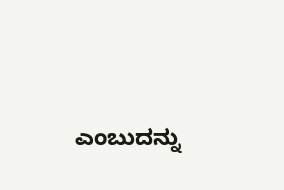ಎಂಬುದನ್ನು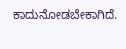ಕಾದುನೋಡಬೇಕಾಗಿದೆ.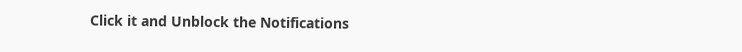Click it and Unblock the Notifications